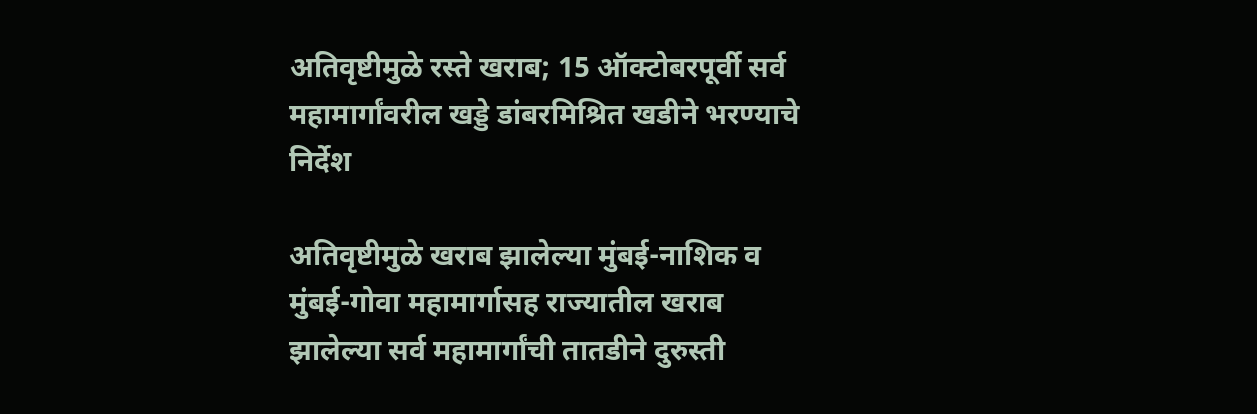अतिवृष्टीमुळे रस्ते खराब; 15 ऑक्टोबरपूर्वी सर्व महामार्गांवरील खड्डे डांबरमिश्रित खडीने भरण्याचे निर्देश

अतिवृष्टीमुळे खराब झालेल्या मुंबई-नाशिक व मुंबई-गोवा महामार्गासह राज्यातील खराब झालेल्या सर्व महामार्गांची तातडीने दुरुस्ती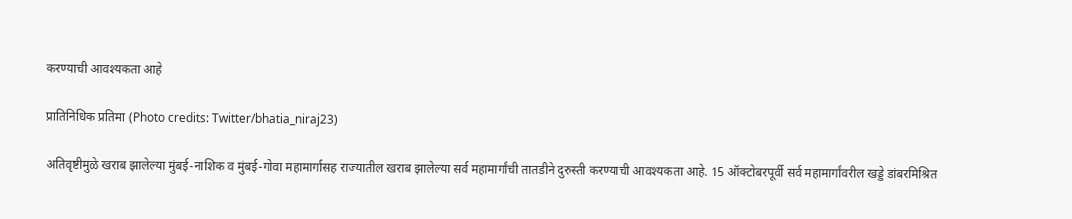करण्याची आवश्यकता आहे

प्रातिनिधिक प्रतिमा (Photo credits: Twitter/bhatia_niraj23)

अतिवृष्टीमुळे खराब झालेल्या मुंबई-नाशिक व मुंबई-गोवा महामार्गासह राज्यातील खराब झालेल्या सर्व महामार्गांची तातडीने दुरुस्ती करण्याची आवश्यकता आहे. 15 ऑक्टोबरपूर्वी सर्व महामार्गांवरील खड्डे डांबरमिश्रित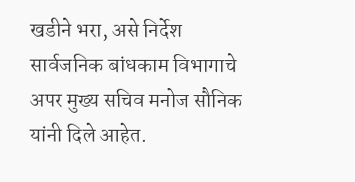खडीने भरा, असे निर्देश सार्वजनिक बांधकाम विभागाचे अपर मुख्य सचिव मनोज सौनिक यांनी दिले आहेत.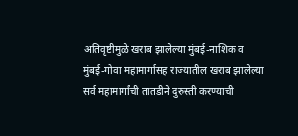अतिवृष्टीमुळे खराब झालेल्या मुंबई-नाशिक व मुंबई-गोवा महामार्गासह राज्यातील खराब झालेल्या सर्व महामार्गांची तातडीने दुरुस्ती करण्याची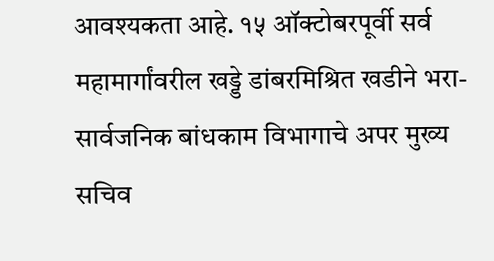आवश्यकता आहे. १५ ऑक्टोबरपूर्वी सर्व महामार्गांवरील खड्डे डांबरमिश्रित खडीने भरा- सार्वजनिक बांधकाम विभागाचे अपर मुख्य सचिव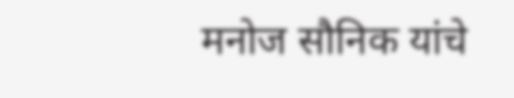मनोज सौनिक यांचे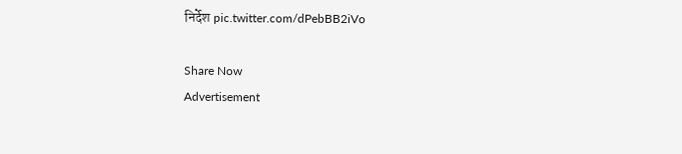निर्देश pic.twitter.com/dPebBB2iVo

Share Now
Advertisement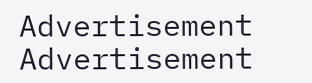Advertisement
Advertisement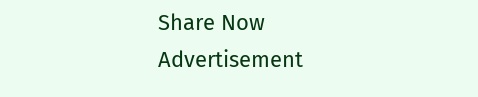Share Now
Advertisement